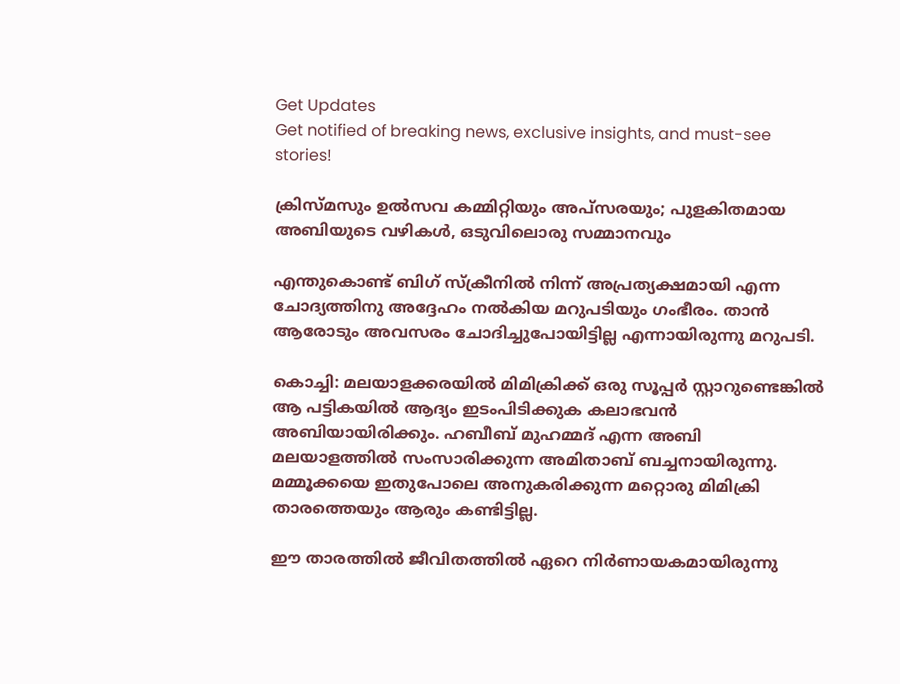Get Updates
Get notified of breaking news, exclusive insights, and must-see stories!

ക്രിസ്മസും ഉല്‍സവ കമ്മിറ്റിയും അപ്‌സരയും; പുളകിതമായ അബിയുടെ വഴികള്‍, ഒടുവിലൊരു സമ്മാനവും

എന്തുകൊണ്ട് ബിഗ് സ്‌ക്രീനില്‍ നിന്ന് അപ്രത്യക്ഷമായി എന്ന ചോദ്യത്തിനു അദ്ദേഹം നല്‍കിയ മറുപടിയും ഗംഭീരം. താന്‍ ആരോടും അവസരം ചോദിച്ചുപോയിട്ടില്ല എന്നായിരുന്നു മറുപടി.

കൊച്ചി: മലയാളക്കരയില്‍ മിമിക്രിക്ക് ഒരു സൂപ്പര്‍ സ്റ്റാറുണ്ടെങ്കില്‍ ആ പട്ടികയില്‍ ആദ്യം ഇടംപിടിക്കുക കലാഭവന്‍ അബിയായിരിക്കും. ഹബീബ് മുഹമ്മദ് എന്ന അബി മലയാളത്തില്‍ സംസാരിക്കുന്ന അമിതാബ് ബച്ചനായിരുന്നു. മമ്മൂക്കയെ ഇതുപോലെ അനുകരിക്കുന്ന മറ്റൊരു മിമിക്രി താരത്തെയും ആരും കണ്ടിട്ടില്ല.

ഈ താരത്തില്‍ ജീവിതത്തില്‍ ഏറെ നിര്‍ണായകമായിരുന്നു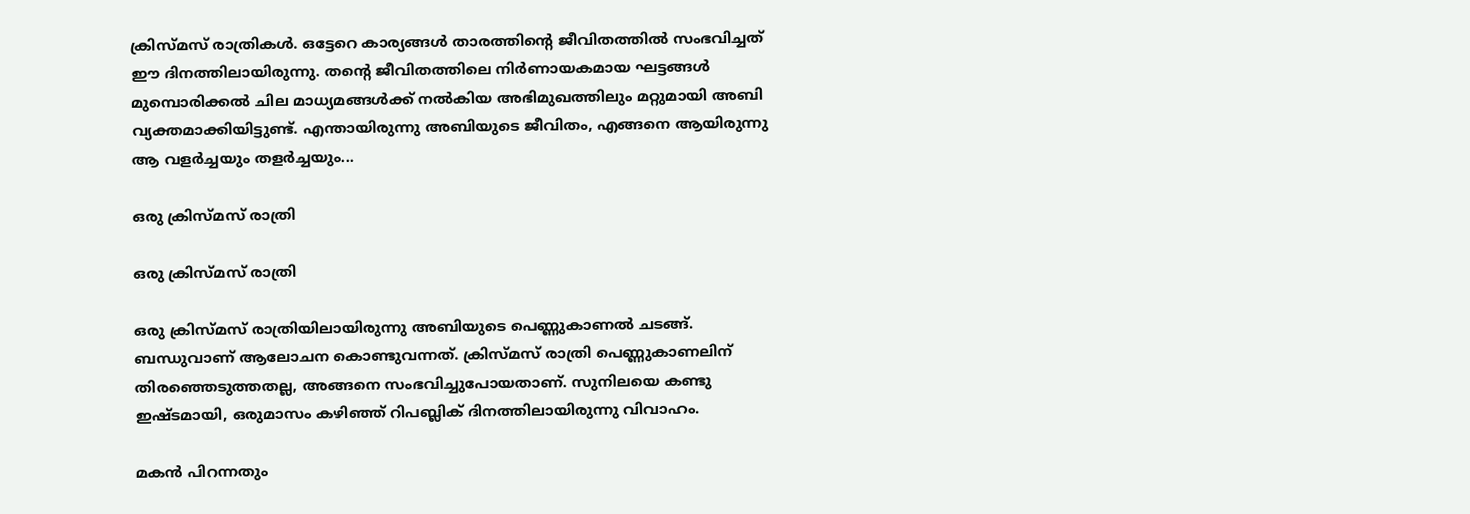ക്രിസ്മസ് രാത്രികള്‍. ഒട്ടേറെ കാര്യങ്ങള്‍ താരത്തിന്റെ ജീവിതത്തില്‍ സംഭവിച്ചത് ഈ ദിനത്തിലായിരുന്നു. തന്റെ ജീവിതത്തിലെ നിര്‍ണായകമായ ഘട്ടങ്ങള്‍ മുമ്പൊരിക്കല്‍ ചില മാധ്യമങ്ങള്‍ക്ക് നല്‍കിയ അഭിമുഖത്തിലും മറ്റുമായി അബി വ്യക്തമാക്കിയിട്ടുണ്ട്. എന്തായിരുന്നു അബിയുടെ ജീവിതം, എങ്ങനെ ആയിരുന്നു ആ വളര്‍ച്ചയും തളര്‍ച്ചയും...

ഒരു ക്രിസ്മസ് രാത്രി

ഒരു ക്രിസ്മസ് രാത്രി

ഒരു ക്രിസ്മസ് രാത്രിയിലായിരുന്നു അബിയുടെ പെണ്ണുകാണല്‍ ചടങ്ങ്. ബന്ധുവാണ് ആലോചന കൊണ്ടുവന്നത്. ക്രിസ്മസ് രാത്രി പെണ്ണുകാണലിന് തിരഞ്ഞെടുത്തതല്ല, അങ്ങനെ സംഭവിച്ചുപോയതാണ്. സുനിലയെ കണ്ടു ഇഷ്ടമായി, ഒരുമാസം കഴിഞ്ഞ് റിപബ്ലിക് ദിനത്തിലായിരുന്നു വിവാഹം.

മകന്‍ പിറന്നതും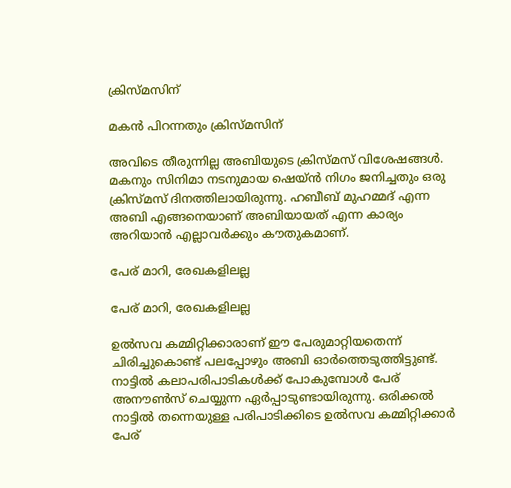ക്രിസ്മസിന്

മകന്‍ പിറന്നതും ക്രിസ്മസിന്

അവിടെ തീരുന്നില്ല അബിയുടെ ക്രിസ്മസ് വിശേഷങ്ങള്‍. മകനും സിനിമാ നടനുമായ ഷെയ്ന്‍ നിഗം ജനിച്ചതും ഒരു ക്രിസ്മസ് ദിനത്തിലായിരുന്നു. ഹബീബ് മുഹമ്മദ് എന്ന അബി എങ്ങനെയാണ് അബിയായത് എന്ന കാര്യം അറിയാന്‍ എല്ലാവര്‍ക്കും കൗതുകമാണ്.

പേര് മാറി, രേഖകളിലല്ല

പേര് മാറി, രേഖകളിലല്ല

ഉല്‍സവ കമ്മിറ്റിക്കാരാണ് ഈ പേരുമാറ്റിയതെന്ന് ചിരിച്ചുകൊണ്ട് പലപ്പോഴും അബി ഓര്‍ത്തെടുത്തിട്ടുണ്ട്. നാട്ടില്‍ കലാപരിപാടികള്‍ക്ക് പോകുമ്പോള്‍ പേര് അനൗണ്‍സ് ചെയ്യുന്ന ഏര്‍പ്പാടുണ്ടായിരുന്നു. ഒരിക്കല്‍ നാട്ടില്‍ തന്നെയുള്ള പരിപാടിക്കിടെ ഉല്‍സവ കമ്മിറ്റിക്കാര്‍ പേര്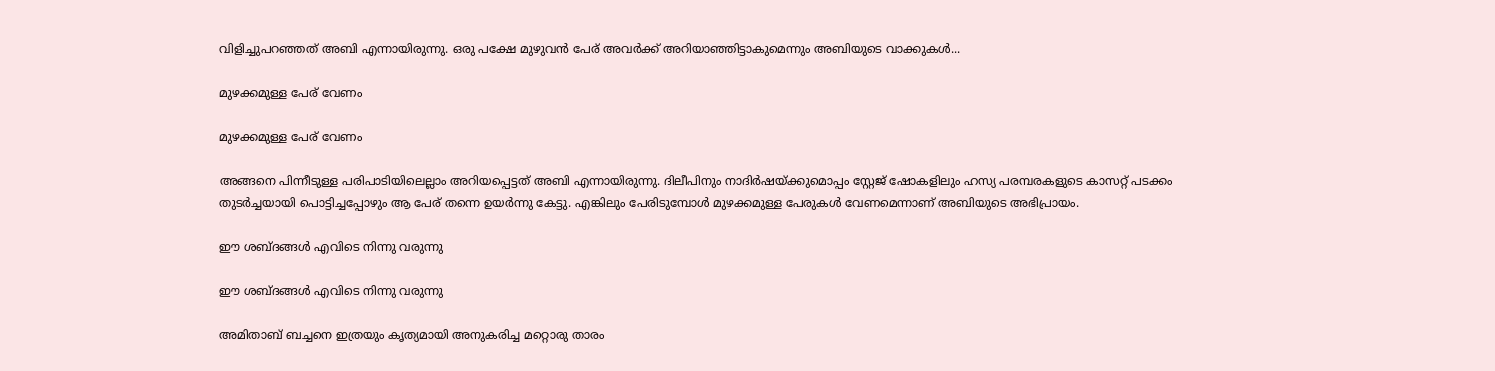വിളിച്ചുപറഞ്ഞത് അബി എന്നായിരുന്നു. ഒരു പക്ഷേ മുഴുവന്‍ പേര് അവര്‍ക്ക് അറിയാഞ്ഞിട്ടാകുമെന്നും അബിയുടെ വാക്കുകള്‍...

മുഴക്കമുള്ള പേര് വേണം

മുഴക്കമുള്ള പേര് വേണം

അങ്ങനെ പിന്നീടുള്ള പരിപാടിയിലെല്ലാം അറിയപ്പെട്ടത് അബി എന്നായിരുന്നു. ദിലീപിനും നാദിര്‍ഷയ്ക്കുമൊപ്പം സ്റ്റേജ് ഷോകളിലും ഹസ്യ പരമ്പരകളുടെ കാസറ്റ് പടക്കം തുടര്‍ച്ചയായി പൊട്ടിച്ചപ്പോഴും ആ പേര് തന്നെ ഉയര്‍ന്നു കേട്ടു. എങ്കിലും പേരിടുമ്പോള്‍ മുഴക്കമുള്ള പേരുകള്‍ വേണമെന്നാണ് അബിയുടെ അഭിപ്രായം.

ഈ ശബ്ദങ്ങള്‍ എവിടെ നിന്നു വരുന്നു

ഈ ശബ്ദങ്ങള്‍ എവിടെ നിന്നു വരുന്നു

അമിതാബ് ബച്ചനെ ഇത്രയും കൃത്യമായി അനുകരിച്ച മറ്റൊരു താരം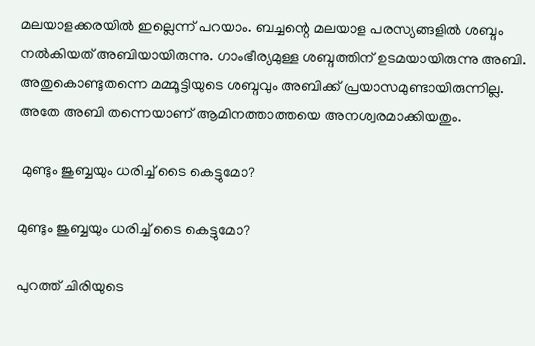മലയാളക്കരയില്‍ ഇല്ലെന്ന് പറയാം. ബച്ചന്റെ മലയാള പരസ്യങ്ങളില്‍ ശബ്ദം നല്‍കിയത് അബിയായിരുന്നു. ഗാംഭീര്യമുള്ള ശബ്ദത്തിന് ഉടമയായിരുന്നു അബി. അതുകൊണ്ടുതന്നെ മമ്മൂട്ടിയുടെ ശബ്ദവും അബിക്ക് പ്രയാസമുണ്ടായിരുന്നില്ല. അതേ അബി തന്നെയാണ് ആമിനത്താത്തയെ അനശ്വരമാക്കിയതും.

 മുണ്ടും ജുബ്ബയും ധരിച്ച് ടൈ കെട്ടുമോ?

മുണ്ടും ജുബ്ബയും ധരിച്ച് ടൈ കെട്ടുമോ?

പുറത്ത് ചിരിയുടെ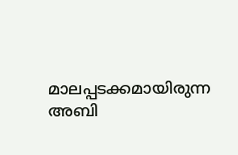മാലപ്പടക്കമായിരുന്ന അബി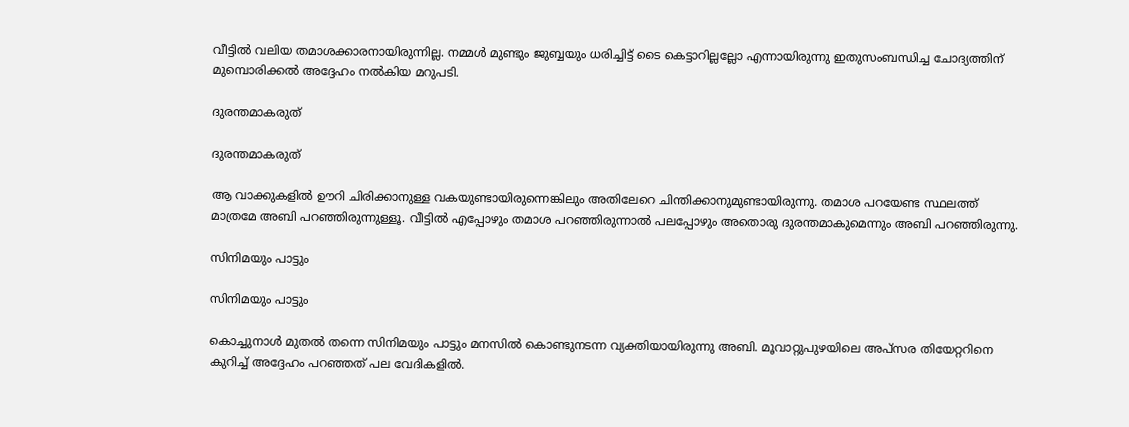വീട്ടില്‍ വലിയ തമാശക്കാരനായിരുന്നില്ല. നമ്മള്‍ മുണ്ടും ജുബ്ബയും ധരിച്ചിട്ട് ടൈ കെട്ടാറില്ലല്ലോ എന്നായിരുന്നു ഇതുസംബന്ധിച്ച ചോദ്യത്തിന് മുമ്പൊരിക്കല്‍ അദ്ദേഹം നല്‍കിയ മറുപടി.

ദുരന്തമാകരുത്

ദുരന്തമാകരുത്

ആ വാക്കുകളില്‍ ഊറി ചിരിക്കാനുള്ള വകയുണ്ടായിരുന്നെങ്കിലും അതിലേറെ ചിന്തിക്കാനുമുണ്ടായിരുന്നു. തമാശ പറയേണ്ട സ്ഥലത്ത് മാത്രമേ അബി പറഞ്ഞിരുന്നുള്ളൂ. വീട്ടില്‍ എപ്പോഴും തമാശ പറഞ്ഞിരുന്നാല്‍ പലപ്പോഴും അതൊരു ദുരന്തമാകുമെന്നും അബി പറഞ്ഞിരുന്നു.

സിനിമയും പാട്ടും

സിനിമയും പാട്ടും

കൊച്ചുനാള്‍ മുതല്‍ തന്നെ സിനിമയും പാട്ടും മനസില്‍ കൊണ്ടുനടന്ന വ്യക്തിയായിരുന്നു അബി. മൂവാറ്റുപുഴയിലെ അപ്‌സര തിയേറ്ററിനെ കുറിച്ച് അദ്ദേഹം പറഞ്ഞത് പല വേദികളില്‍.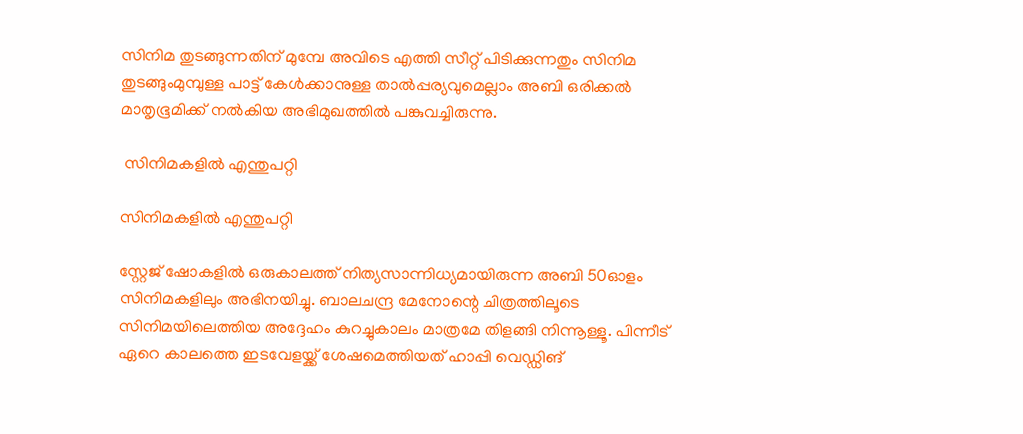സിനിമ തുടങ്ങുന്നതിന് മുമ്പേ അവിടെ എത്തി സീറ്റ് പിടിക്കുന്നതും സിനിമ തുടങ്ങുംമുമ്പുള്ള പാട്ട് കേള്‍ക്കാനുള്ള താല്‍പ്പര്യവുമെല്ലാം അബി ഒരിക്കല്‍ മാതൃഭൂമിക്ക് നല്‍കിയ അഭിമുഖത്തില്‍ പങ്കുവച്ചിരുന്നു.

 സിനിമകളില്‍ എന്തുപറ്റി

സിനിമകളില്‍ എന്തുപറ്റി

സ്റ്റേജ് ഷോകളില്‍ ഒരുകാലത്ത് നിത്യസാന്നിധ്യമായിരുന്ന അബി 50ഓളം സിനിമകളിലും അഭിനയിച്ചു. ബാലചന്ദ്ര മേനോന്റെ ചിത്രത്തിലൂടെ സിനിമയിലെത്തിയ അദ്ദേഹം കുറച്ചുകാലം മാത്രമേ തിളങ്ങി നിന്നൂള്ളൂ. പിന്നീട് ഏറെ കാലത്തെ ഇടവേളയ്ക്ക് ശേഷമെത്തിയത് ഹാപ്പി വെഡ്ഡിങ്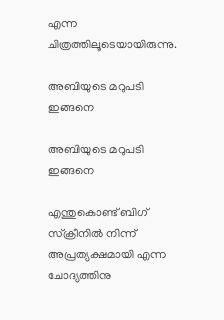എന്ന ചിത്രത്തിലൂടെയായിരുന്നു.

അബിയുടെ മറുപടി ഇങ്ങനെ

അബിയുടെ മറുപടി ഇങ്ങനെ

എന്തുകൊണ്ട് ബിഗ് സ്‌ക്രീനില്‍ നിന്ന് അപ്രത്യക്ഷമായി എന്ന ചോദ്യത്തിനു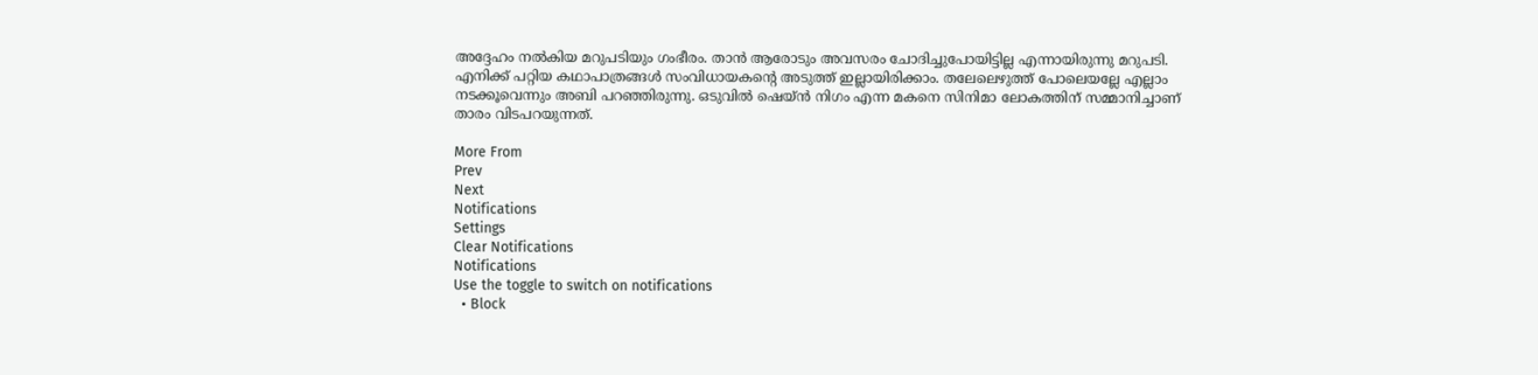അദ്ദേഹം നല്‍കിയ മറുപടിയും ഗംഭീരം. താന്‍ ആരോടും അവസരം ചോദിച്ചുപോയിട്ടില്ല എന്നായിരുന്നു മറുപടി. എനിക്ക് പറ്റിയ കഥാപാത്രങ്ങള്‍ സംവിധായകന്റെ അടുത്ത് ഇല്ലായിരിക്കാം. തലേലെഴുത്ത് പോലെയല്ലേ എല്ലാം നടക്കൂവെന്നും അബി പറഞ്ഞിരുന്നു. ഒടുവില്‍ ഷെയ്ന്‍ നിഗം എന്ന മകനെ സിനിമാ ലോകത്തിന് സമ്മാനിച്ചാണ് താരം വിടപറയുന്നത്.

More From
Prev
Next
Notifications
Settings
Clear Notifications
Notifications
Use the toggle to switch on notifications
  • Block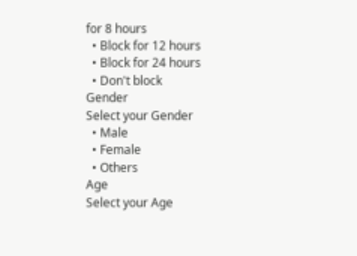for 8 hours
  • Block for 12 hours
  • Block for 24 hours
  • Don't block
Gender
Select your Gender
  • Male
  • Female
  • Others
Age
Select your Age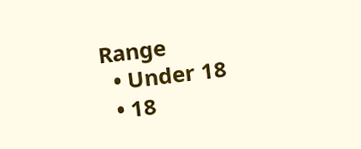Range
  • Under 18
  • 18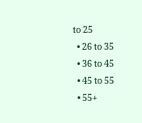to 25
  • 26 to 35
  • 36 to 45
  • 45 to 55
  • 55+